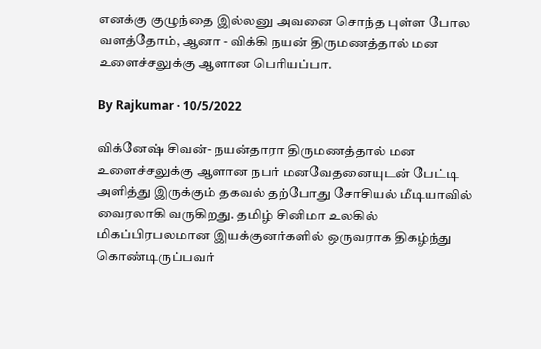எனக்கு குழுந்தை இல்லனு அவனை சொந்த புள்ள போல வளத்தோம், ஆனா - விக்கி நயன் திருமணத்தால் மன உளைச்சலுக்கு ஆளான பெரியப்பா.

By Rajkumar · 10/5/2022

விக்னேஷ் சிவன்- நயன்தாரா திருமணத்தால் மன உளைச்சலுக்கு ஆளான நபர் மனவேதனையுடன் பேட்டி அளித்து இருக்கும் தகவல் தற்போது சோசியல் மீடியாவில் வைரலாகி வருகிறது. தமிழ் சினிமா உலகில் மிகப்பிரபலமான இயக்குனர்களில் ஒருவராக திகழ்ந்து கொண்டிருப்பவர்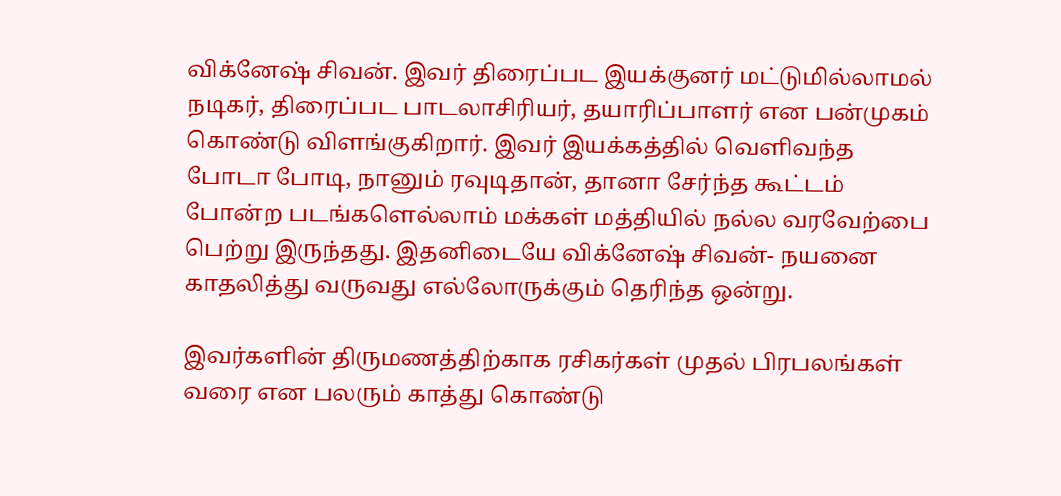விக்னேஷ் சிவன். இவர் திரைப்பட இயக்குனர் மட்டுமில்லாமல் நடிகர், திரைப்பட பாடலாசிரியர், தயாரிப்பாளர் என பன்முகம் கொண்டு விளங்குகிறார். இவர் இயக்கத்தில் வெளிவந்த போடா போடி, நானும் ரவுடிதான், தானா சேர்ந்த கூட்டம் போன்ற படங்களெல்லாம் மக்கள் மத்தியில் நல்ல வரவேற்பை பெற்று இருந்தது. இதனிடையே விக்னேஷ் சிவன்- நயனை காதலித்து வருவது எல்லோருக்கும் தெரிந்த ஒன்று.

இவர்களின் திருமணத்திற்காக ரசிகர்கள் முதல் பிரபலங்கள் வரை என பலரும் காத்து கொண்டு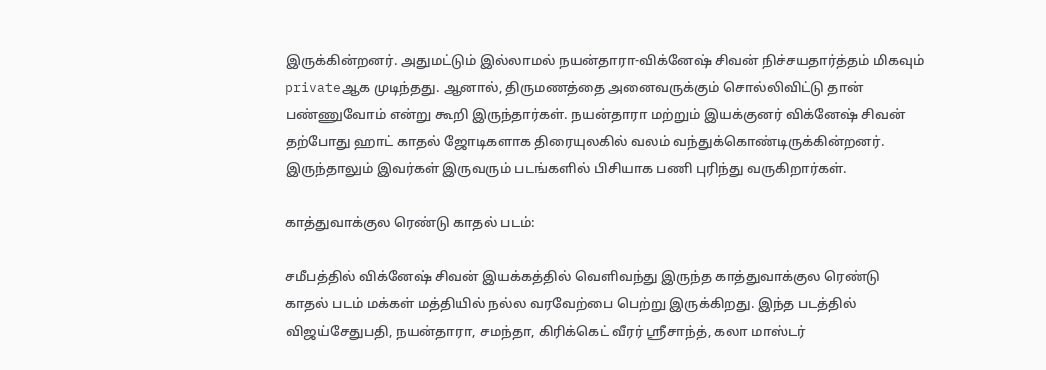இருக்கின்றனர். அதுமட்டும் இல்லாமல் நயன்தாரா-விக்னேஷ் சிவன் நிச்சயதார்த்தம் மிகவும் privateஆக முடிந்தது. ஆனால், திருமணத்தை அனைவருக்கும் சொல்லிவிட்டு தான் பண்ணுவோம் என்று கூறி இருந்தார்கள். நயன்தாரா மற்றும் இயக்குனர் விக்னேஷ் சிவன் தற்போது ஹாட் காதல் ஜோடிகளாக திரையுலகில் வலம் வந்துக்கொண்டிருக்கின்றனர். இருந்தாலும் இவர்கள் இருவரும் படங்களில் பிசியாக பணி புரிந்து வருகிறார்கள்.

காத்துவாக்குல ரெண்டு காதல் படம்:

சமீபத்தில் விக்னேஷ் சிவன் இயக்கத்தில் வெளிவந்து இருந்த காத்துவாக்குல ரெண்டு காதல் படம் மக்கள் மத்தியில் நல்ல வரவேற்பை பெற்று இருக்கிறது. இந்த படத்தில் விஜய்சேதுபதி, நயன்தாரா, சமந்தா, கிரிக்கெட் வீரர் ஸ்ரீசாந்த், கலா மாஸ்டர்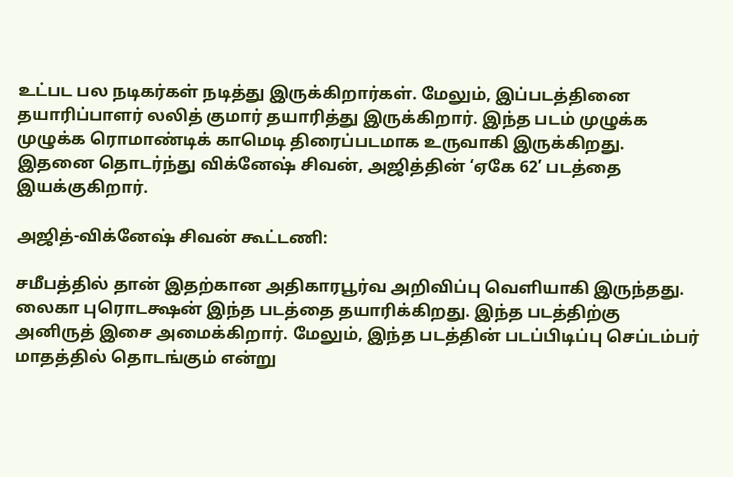உட்பட பல நடிகர்கள் நடித்து இருக்கிறார்கள். மேலும், இப்படத்தினை தயாரிப்பாளர் லலித் குமார் தயாரித்து இருக்கிறார். இந்த படம் முழுக்க முழுக்க ரொமாண்டிக் காமெடி திரைப்படமாக உருவாகி இருக்கிறது. இதனை தொடர்ந்து விக்னேஷ் சிவன், அஜித்தின் ‘ஏகே 62’ படத்தை இயக்குகிறார்.

அஜித்-விக்னேஷ் சிவன் கூட்டணி:

சமீபத்தில் தான் இதற்கான அதிகாரபூர்வ அறிவிப்பு வெளியாகி இருந்தது. லைகா புரொடக்ஷன் இந்த படத்தை தயாரிக்கிறது. இந்த படத்திற்கு அனிருத் இசை அமைக்கிறார். மேலும், இந்த படத்தின் படப்பிடிப்பு செப்டம்பர் மாதத்தில் தொடங்கும் என்று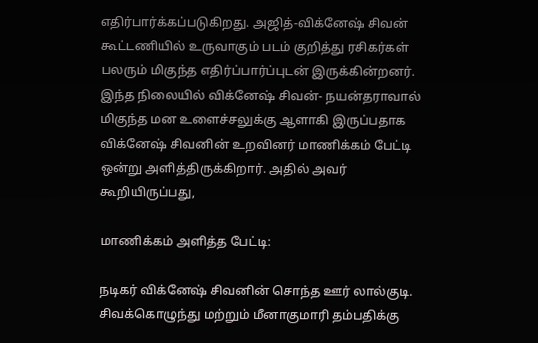எதிர்பார்க்கப்படுகிறது. அஜித்-விக்னேஷ் சிவன் கூட்டணியில் உருவாகும் படம் குறித்து ரசிகர்கள் பலரும் மிகுந்த எதிர்ப்பார்ப்புடன் இருக்கின்றனர். இந்த நிலையில் விக்னேஷ் சிவன்- நயன்தராவால் மிகுந்த மன உளைச்சலுக்கு ஆளாகி இருப்பதாக விக்னேஷ் சிவனின் உறவினர் மாணிக்கம் பேட்டி ஒன்று அளித்திருக்கிறார். அதில் அவர் கூறியிருப்பது,

மாணிக்கம் அளித்த பேட்டி:

நடிகர் விக்னேஷ் சிவனின் சொந்த ஊர் லால்குடி. சிவக்கொழுந்து மற்றும் மீனாகுமாரி தம்பதிக்கு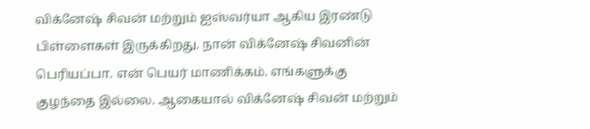விக்னேஷ் சிவன் மற்றும் ஐஸ்வர்யா ஆகிய இரண்டு பிள்ளைகள் இருக்கிறது. நான் விக்னேஷ் சிவனின் பெரியப்பா. என் பெயர் மாணிக்கம். எங்களுக்கு குழந்தை இல்லை. ஆகையால் விக்னேஷ் சிவன் மற்றும்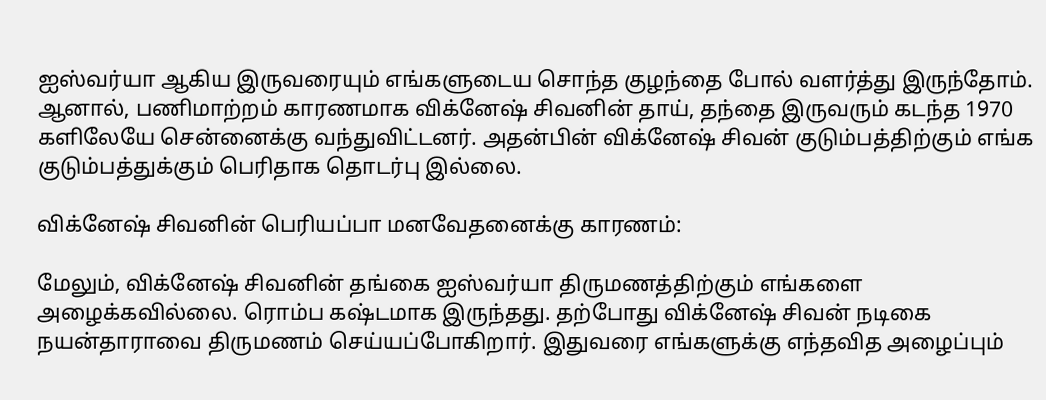ஐஸ்வர்யா ஆகிய இருவரையும் எங்களுடைய சொந்த குழந்தை போல் வளர்த்து இருந்தோம். ஆனால், பணிமாற்றம் காரணமாக விக்னேஷ் சிவனின் தாய், தந்தை இருவரும் கடந்த 1970 களிலேயே சென்னைக்கு வந்துவிட்டனர். அதன்பின் விக்னேஷ் சிவன் குடும்பத்திற்கும் எங்க குடும்பத்துக்கும் பெரிதாக தொடர்பு இல்லை.

விக்னேஷ் சிவனின் பெரியப்பா மனவேதனைக்கு காரணம்:

மேலும், விக்னேஷ் சிவனின் தங்கை ஐஸ்வர்யா திருமணத்திற்கும் எங்களை அழைக்கவில்லை. ரொம்ப கஷ்டமாக இருந்தது. தற்போது விக்னேஷ் சிவன் நடிகை நயன்தாராவை திருமணம் செய்யப்போகிறார். இதுவரை எங்களுக்கு எந்தவித அழைப்பும்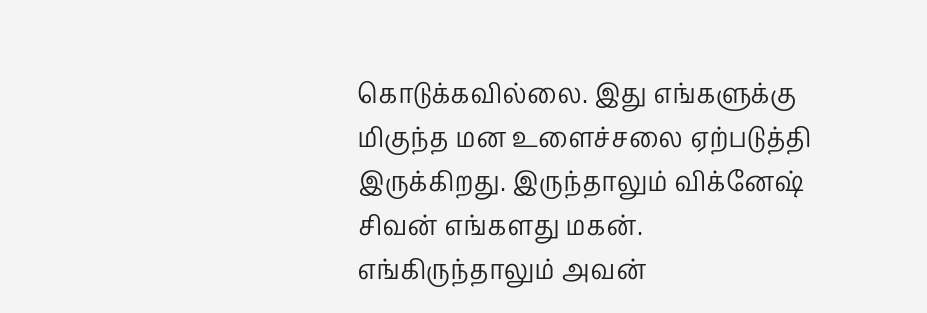கொடுக்கவில்லை. இது எங்களுக்கு மிகுந்த மன உளைச்சலை ஏற்படுத்தி இருக்கிறது. இருந்தாலும் விக்னேஷ் சிவன் எங்களது மகன். எங்கிருந்தாலும் அவன்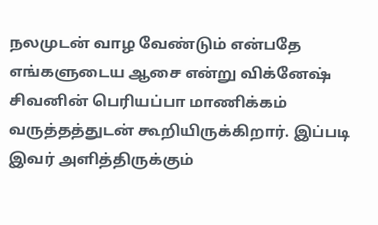நலமுடன் வாழ வேண்டும் என்பதே எங்களுடைய ஆசை என்று விக்னேஷ் சிவனின் பெரியப்பா மாணிக்கம் வருத்தத்துடன் கூறியிருக்கிறார். இப்படி இவர் அளித்திருக்கும்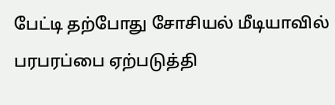பேட்டி தற்போது சோசியல் மீடியாவில் பரபரப்பை ஏற்படுத்தி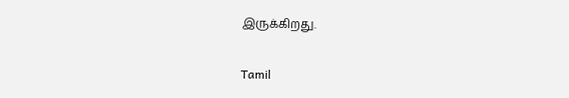இருக்கிறது.

Tamil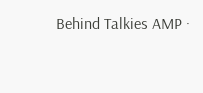Behind Talkies AMP ·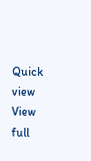Quick view
View full